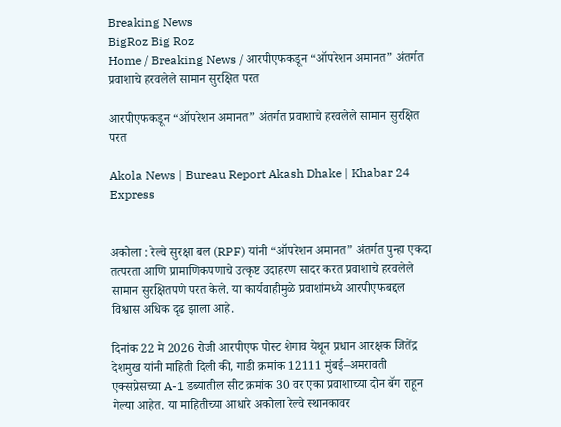Breaking News
BigRoz Big Roz
Home / Breaking News / आरपीएफकडून “ऑपरेशन अमानत” अंतर्गत प्रवाशाचे हरवलेले सामान सुरक्षित परत

आरपीएफकडून “ऑपरेशन अमानत” अंतर्गत प्रवाशाचे हरवलेले सामान सुरक्षित परत

Akola News | Bureau Report Akash Dhake | Khabar 24 Express


अकोला : रेल्वे सुरक्षा बल (RPF) यांनी “ऑपरेशन अमानत” अंतर्गत पुन्हा एकदा तत्परता आणि प्रामाणिकपणाचे उत्कृष्ट उदाहरण सादर करत प्रवाशाचे हरवलेले सामान सुरक्षितपणे परत केले. या कार्यवाहीमुळे प्रवाशांमध्ये आरपीएफबद्दल विश्वास अधिक दृढ झाला आहे.

दिनांक 22 मे 2026 रोजी आरपीएफ पोस्ट शेगाव येथून प्रधान आरक्षक जितेंद्र देशमुख यांनी माहिती दिली की, गाडी क्रमांक 12111 मुंबई–अमरावती एक्सप्रेसच्या A-1 डब्यातील सीट क्रमांक 30 वर एका प्रवाशाच्या दोन बॅग राहून गेल्या आहेत. या माहितीच्या आधारे अकोला रेल्वे स्थानकावर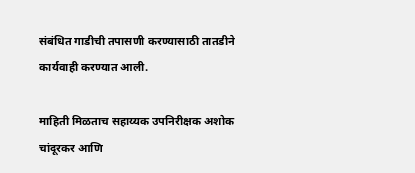संबंधित गाडीची तपासणी करण्यासाठी तातडीने कार्यवाही करण्यात आली.

माहिती मिळताच सहाय्यक उपनिरीक्षक अशोक चांदूरकर आणि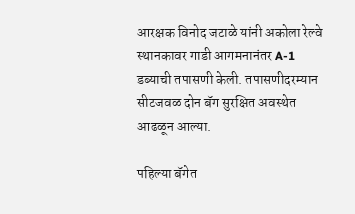आरक्षक विनोद जटाळे यांनी अकोला रेल्वे स्थानकावर गाडी आगमनानंतर A-1 डब्याची तपासणी केली. तपासणीदरम्यान सीटजवळ दोन बॅग सुरक्षित अवस्थेत आढळून आल्या.

पहिल्या बॅगेत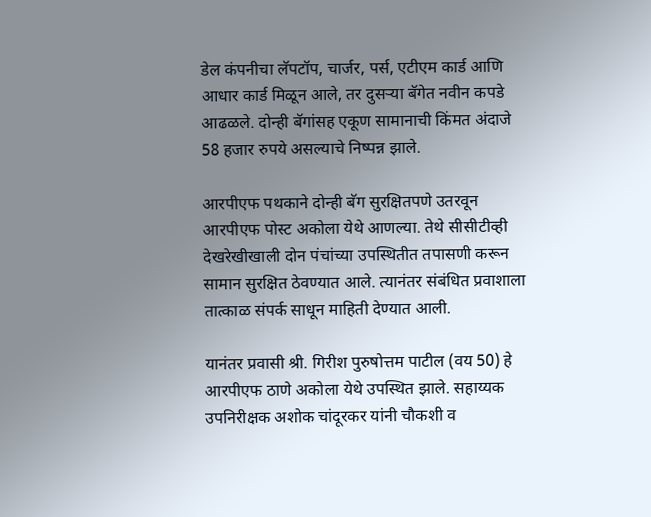डेल कंपनीचा लॅपटॉप, चार्जर, पर्स, एटीएम कार्ड आणि आधार कार्ड मिळून आले, तर दुसऱ्या बॅगेत नवीन कपडे आढळले. दोन्ही बॅगांसह एकूण सामानाची किंमत अंदाजे 58 हजार रुपये असल्याचे निष्पन्न झाले.

आरपीएफ पथकाने दोन्ही बॅग सुरक्षितपणे उतरवून आरपीएफ पोस्ट अकोला येथे आणल्या. तेथे सीसीटीव्ही देखरेखीखाली दोन पंचांच्या उपस्थितीत तपासणी करून सामान सुरक्षित ठेवण्यात आले. त्यानंतर संबंधित प्रवाशाला तात्काळ संपर्क साधून माहिती देण्यात आली.

यानंतर प्रवासी श्री. गिरीश पुरुषोत्तम पाटील (वय 50) हे आरपीएफ ठाणे अकोला येथे उपस्थित झाले. सहाय्यक उपनिरीक्षक अशोक चांदूरकर यांनी चौकशी व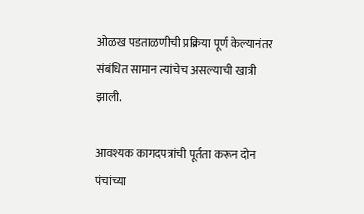ओळख पडताळणीची प्रक्रिया पूर्ण केल्यानंतर संबंधित सामान त्यांचेच असल्याची खात्री झाली.

आवश्यक कागदपत्रांची पूर्तता करून दोन पंचांच्या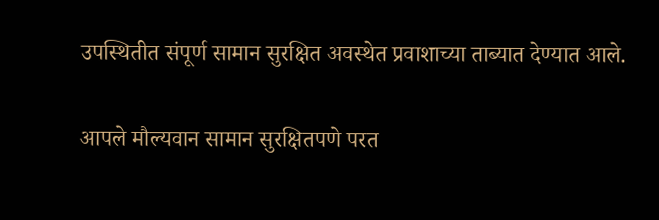उपस्थितीत संपूर्ण सामान सुरक्षित अवस्थेत प्रवाशाच्या ताब्यात देण्यात आले.

आपले मौल्यवान सामान सुरक्षितपणे परत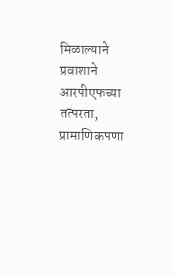मिळाल्याने प्रवाशाने आरपीएफच्या तत्परता, प्रामाणिकपणा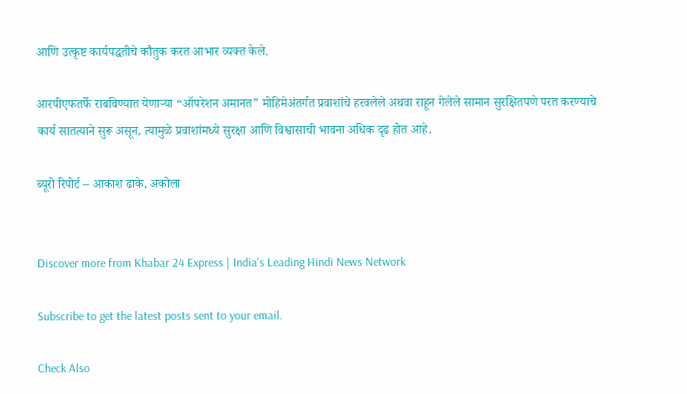आणि उत्कृष्ट कार्यपद्धतीचे कौतुक करत आभार व्यक्त केले.

आरपीएफतर्फे राबविण्यात येणाऱ्या “ऑपरेशन अमानत” मोहिमेअंतर्गत प्रवाशांचे हरवलेले अथवा राहून गेलेले सामान सुरक्षितपणे परत करण्याचे कार्य सातत्याने सुरू असून, त्यामुळे प्रवाशांमध्ये सुरक्षा आणि विश्वासाची भावना अधिक दृढ होत आहे.

ब्यूरो रिपोर्ट – आकाश ढाके, अकोला


Discover more from Khabar 24 Express | India's Leading Hindi News Network

Subscribe to get the latest posts sent to your email.

Check Also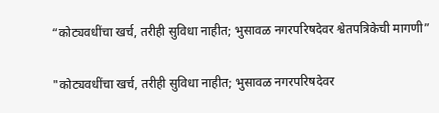“कोट्यवधींचा खर्च, तरीही सुविधा नाहीत; भुसावळ नगरपरिषदेवर श्वेतपत्रिकेची मागणी”

"कोट्यवधींचा खर्च, तरीही सुविधा नाहीत; भुसावळ नगरपरिषदेवर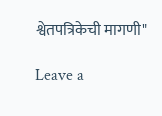श्वेतपत्रिकेची मागणी"

Leave a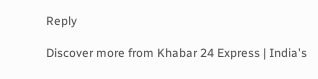Reply

Discover more from Khabar 24 Express | India's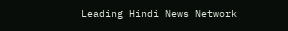Leading Hindi News Network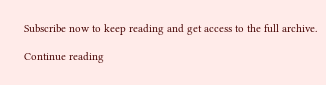Subscribe now to keep reading and get access to the full archive.

Continue reading